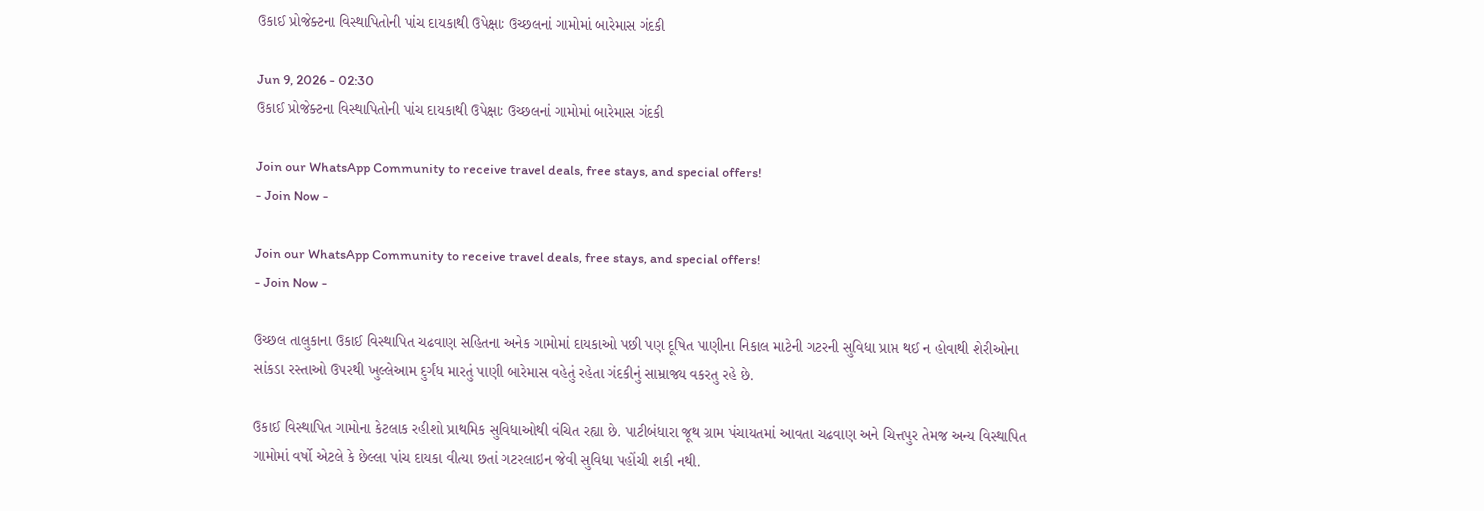ઉકાઈ પ્રોજેક્ટના વિસ્થાપિતોની પાંચ દાયકાથી ઉપેક્ષાઃ ઉચ્છલનાં ગામોમાં બારેમાસ ગંદકી

Jun 9, 2026 - 02:30
ઉકાઈ પ્રોજેક્ટના વિસ્થાપિતોની પાંચ દાયકાથી ઉપેક્ષાઃ ઉચ્છલનાં ગામોમાં બારેમાસ ગંદકી

Join our WhatsApp Community to receive travel deals, free stays, and special offers!
- Join Now -

Join our WhatsApp Community to receive travel deals, free stays, and special offers!
- Join Now -

ઉચ્છલ તાલુકાના ઉકાઈ વિસ્થાપિત ચઢવાણ સહિતના અનેક ગામોમાં દાયકાઓ પછી પણ દૂષિત પાણીના નિકાલ માટેની ગટરની સુવિધા પ્રાપ્ત થઈ ન હોવાથી શેરીઓના સાંકડા રસ્તાઓ ઉપરથી ખુલ્લેઆમ દુર્ગંધ મારતું પાણી બારેમાસ વહેતું રહેતા ગંદકીનું સામ્રાજ્ય વકરતુ રહે છે.

ઉકાઈ વિસ્થાપિત ગામોના કેટલાક રહીશો પ્રાથમિક સુવિધાઓથી વંચિત રહ્યા છે. પાટીબંધારા જૂથ ગ્રામ પંચાયતમાં આવતા ચઢવાણ અને ચિત્તપુર તેમજ અન્ય વિસ્થાપિત ગામોમાં વર્ષો એટલે કે છેલ્લા પાંચ દાયકા વીત્યા છતાં ગટરલાઇન જેવી સુવિધા પહોંચી શકી નથી.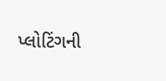પ્લોટિંગની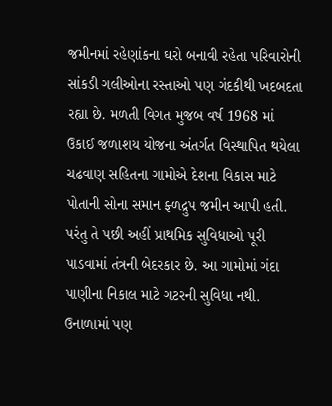જમીનમાં રહેણાંકના ઘરો બનાવી રહેતા પરિવારોની સાંકડી ગલીઓના રસ્તાઓ પણ ગંદકીથી ખદબદતા રહ્યા છે. મળતી વિગત મુજબ વર્ષ 1968 માં ઉકાઈ જળાશય યોજના અંતર્ગત વિસ્થાપિત થયેલા ચઢવાણ સહિતના ગામોએ દેશના વિકાસ માટે પોતાની સોના સમાન ફ્ળદ્રુપ જમીન આપી હતી. પરંતુ તે પછી અહીં પ્રાથમિક સુવિધાઓ પૂરી પાડવામાં તંત્રની બેદરકાર છે. આ ગામોમાં ગંદા પાણીના નિકાલ માટે ગટરની સુવિધા નથી. ઉનાળામાં પણ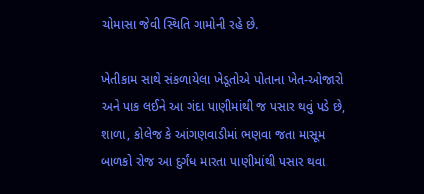ચોમાસા જેવી સ્થિતિ ગામોની રહે છે.

ખેતીકામ સાથે સંકળાયેલા ખેડૂતોએ પોતાના ખેત-ઓજારો અને પાક લઈને આ ગંદા પાણીમાંથી જ પસાર થવું પડે છે, શાળા, કોલેજ કે આંગણવાડીમાં ભણવા જતા માસૂમ બાળકો રોજ આ દુર્ગંધ મારતા પાણીમાંથી પસાર થવા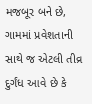મજબૂર બને છે, ગામમાં પ્રવેશતાની સાથે જ એટલી તીવ્ર દુર્ગંધ આવે છે કે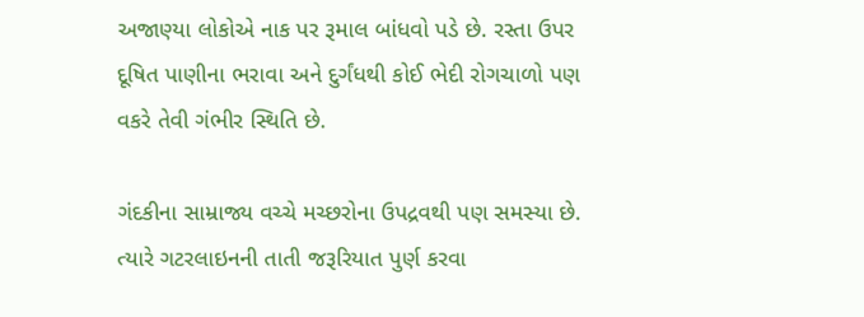અજાણ્યા લોકોએ નાક પર રૂમાલ બાંધવો પડે છે. રસ્તા ઉપર દૂષિત પાણીના ભરાવા અને દુર્ગંધથી કોઈ ભેદી રોગચાળો પણ વકરે તેવી ગંભીર સ્થિતિ છે.

ગંદકીના સામ્રાજ્ય વચ્ચે મચ્છરોના ઉપદ્રવથી પણ સમસ્યા છે. ત્યારે ગટરલાઇનની તાતી જરૂરિયાત પુર્ણ કરવા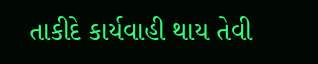તાકીદે કાર્યવાહી થાય તેવી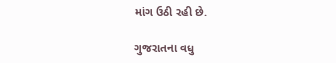માંગ ઉઠી રહી છે.

ગુજરાતના વધુ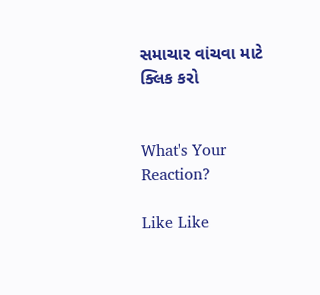સમાચાર વાંચવા માટે ક્લિક કરો


What's Your Reaction?

Like Like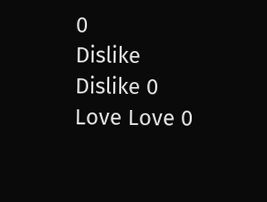0
Dislike Dislike 0
Love Love 0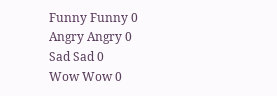Funny Funny 0
Angry Angry 0
Sad Sad 0
Wow Wow 0